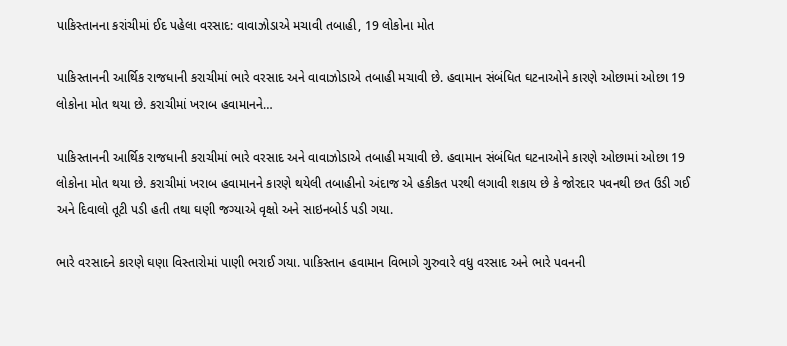પાકિસ્તાનના કરાંચીમાં ઈદ પહેલા વરસાદ: વાવાઝોડાએ મચાવી તબાહી, 19 લોકોના મોત

પાકિસ્તાનની આર્થિક રાજધાની કરાચીમાં ભારે વરસાદ અને વાવાઝોડાએ તબાહી મચાવી છે. હવામાન સંબંધિત ઘટનાઓને કારણે ઓછામાં ઓછા 19 લોકોના મોત થયા છે. કરાચીમાં ખરાબ હવામાનને…

પાકિસ્તાનની આર્થિક રાજધાની કરાચીમાં ભારે વરસાદ અને વાવાઝોડાએ તબાહી મચાવી છે. હવામાન સંબંધિત ઘટનાઓને કારણે ઓછામાં ઓછા 19 લોકોના મોત થયા છે. કરાચીમાં ખરાબ હવામાનને કારણે થયેલી તબાહીનો અંદાજ એ હકીકત પરથી લગાવી શકાય છે કે જોરદાર પવનથી છત ઉડી ગઈ અને દિવાલો તૂટી પડી હતી તથા ઘણી જગ્યાએ વૃક્ષો અને સાઇનબોર્ડ પડી ગયા.

ભારે વરસાદને કારણે ઘણા વિસ્તારોમાં પાણી ભરાઈ ગયા. પાકિસ્તાન હવામાન વિભાગે ગુરુવારે વધુ વરસાદ અને ભારે પવનની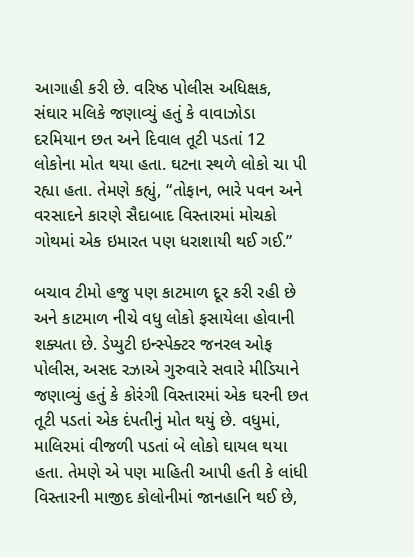આગાહી કરી છે. વરિષ્ઠ પોલીસ અધિક્ષક, સંઘાર મલિકે જણાવ્યું હતું કે વાવાઝોડા દરમિયાન છત અને દિવાલ તૂટી પડતાં 12 લોકોના મોત થયા હતા. ઘટના સ્થળે લોકો ચા પી રહ્યા હતા. તેમણે કહ્યું, “તોફાન, ભારે પવન અને વરસાદને કારણે સૈદાબાદ વિસ્તારમાં મોચકો ગોથમાં એક ઇમારત પણ ધરાશાયી થઈ ગઈ.”

બચાવ ટીમો હજુ પણ કાટમાળ દૂર કરી રહી છે અને કાટમાળ નીચે વધુ લોકો ફસાયેલા હોવાની શક્યતા છે. ડેપ્યુટી ઇન્સ્પેક્ટર જનરલ ઓફ પોલીસ, અસદ રઝાએ ગુરુવારે સવારે મીડિયાને જણાવ્યું હતું કે કોરંગી વિસ્તારમાં એક ઘરની છત તૂટી પડતાં એક દંપતીનું મોત થયું છે. વધુમાં, માલિરમાં વીજળી પડતાં બે લોકો ઘાયલ થયા હતા. તેમણે એ પણ માહિતી આપી હતી કે લાંધી વિસ્તારની માજીદ કોલોનીમાં જાનહાનિ થઈ છે,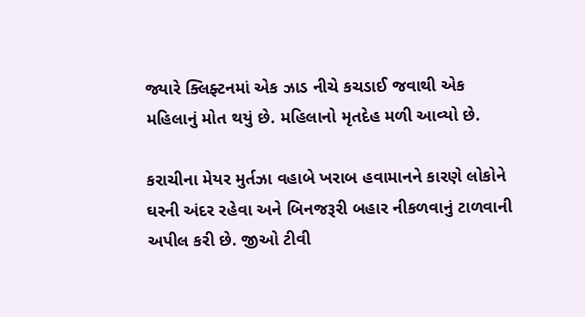જ્યારે ક્લિફ્ટનમાં એક ઝાડ નીચે કચડાઈ જવાથી એક મહિલાનું મોત થયું છે. મહિલાનો મૃતદેહ મળી આવ્યો છે.

કરાચીના મેયર મુર્તઝા વહાબે ખરાબ હવામાનને કારણે લોકોને ઘરની અંદર રહેવા અને બિનજરૂરી બહાર નીકળવાનું ટાળવાની અપીલ કરી છે. જીઓ ટીવી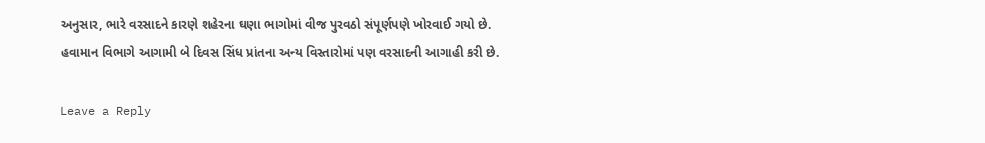અનુસાર, ભારે વરસાદને કારણે શહેરના ઘણા ભાગોમાં વીજ પુરવઠો સંપૂર્ણપણે ખોરવાઈ ગયો છે. હવામાન વિભાગે આગામી બે દિવસ સિંધ પ્રાંતના અન્ય વિસ્તારોમાં પણ વરસાદની આગાહી કરી છે.

Leave a Reply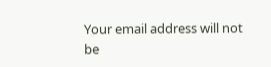Your email address will not be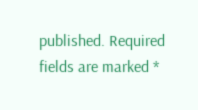published. Required fields are marked *